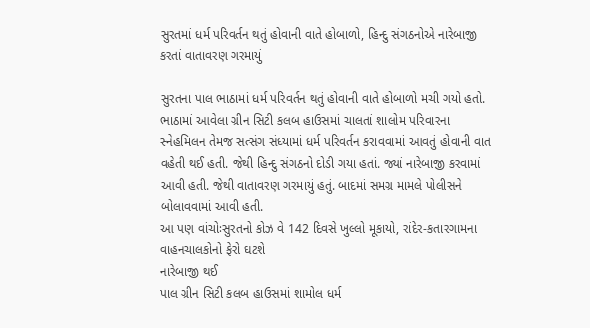સુરતમાં ધર્મ પરિવર્તન થતું હોવાની વાતે હોબાળો, હિન્દુ સંગઠનોએ નારેબાજી કરતાં વાતાવરણ ગરમાયું

સુરતના પાલ ભાઠામાં ધર્મ પરિવર્તન થતું હોવાની વાતે હોબાળો મચી ગયો હતો. ભાઠામાં આવેલા ગ્રીન સિટી કલબ હાઉસમાં ચાલતાં શાલોમ પરિવારના સ્નેહમિલન તેમજ સત્સંગ સંધ્યામાં ધર્મ પરિવર્તન કરાવવામાં આવતું હોવાની વાત વહેતી થઈ હતી. જેથી હિન્દુ સંગઠનો દોડી ગયા હતાં. જ્યાં નારેબાજી કરવામાં આવી હતી. જેથી વાતાવરણ ગરમાયું હતું. બાદમાં સમગ્ર મામલે પોલીસને બોલાવવામાં આવી હતી.
આ પણ વાંચોઃસુરતનો કોઝ વે 142 દિવસે ખુલ્લો મૂકાયો, રાંદેર-કતારગામના વાહનચાલકોનો ફેરો ઘટશે
નારેબાજી થઈ
પાલ ગ્રીન સિટી કલબ હાઉસમાં શામોલ ધર્મ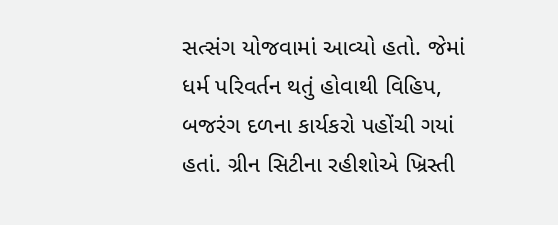સત્સંગ યોજવામાં આવ્યો હતો. જેમાં ધર્મ પરિવર્તન થતું હોવાથી વિહિપ, બજરંગ દળના કાર્યકરો પહોંચી ગયાં હતાં. ગ્રીન સિટીના રહીશોએ ખ્રિસ્તી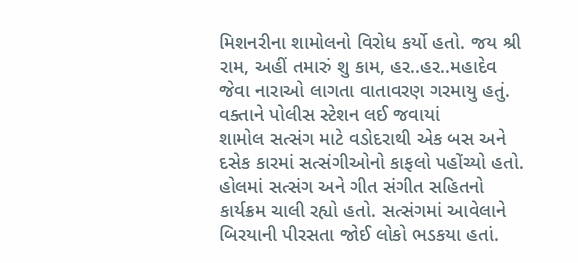મિશનરીના શામોલનો વિરોધ કર્યો હતો. જય શ્રી રામ, અહીં તમારું શુ કામ, હર..હર..મહાદેવ જેવા નારાઓ લાગતા વાતાવરણ ગરમાયુ હતું.
વક્તાને પોલીસ સ્ટેશન લઈ જવાયાં
શામોલ સત્સંગ માટે વડોદરાથી એક બસ અને દસેક કારમાં સત્સંગીઓનો કાફલો પહોંચ્યો હતો. હોલમાં સત્સંગ અને ગીત સંગીત સહિતનો કાર્યક્રમ ચાલી રહ્યો હતો. સત્સંગમાં આવેલાને બિરયાની પીરસતા જોઈ લોકો ભડકયા હતાં.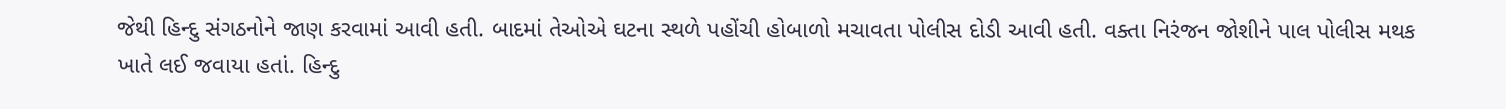જેથી હિન્દુ સંગઠનોને જાણ કરવામાં આવી હતી. બાદમાં તેઓએ ઘટના સ્થળે પહોંચી હોબાળો મચાવતા પોલીસ દોડી આવી હતી. વક્તા નિરંજન જોશીને પાલ પોલીસ મથક ખાતે લઈ જવાયા હતાં. હિન્દુ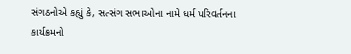સંગઠનોએ કહ્યું કે, સત્સંગ સભાઓના નામે ધર્મ પરિવર્તનના કાર્યક્રમનો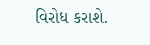વિરોધ કરાશે.